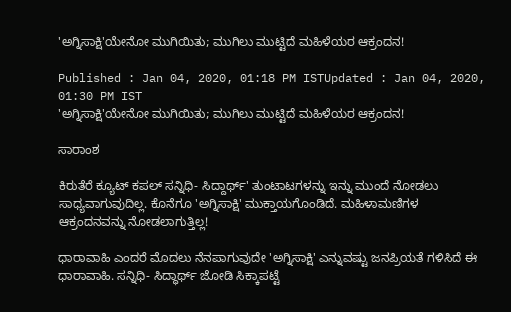'ಅಗ್ನಿಸಾಕ್ಷಿ'ಯೇನೋ ಮುಗಿಯಿತು; ಮುಗಿಲು ಮುಟ್ಟಿದೆ ಮಹಿಳೆಯರ ಆಕ್ರಂದನ!

Published : Jan 04, 2020, 01:18 PM ISTUpdated : Jan 04, 2020, 01:30 PM IST
'ಅಗ್ನಿಸಾಕ್ಷಿ'ಯೇನೋ ಮುಗಿಯಿತು; ಮುಗಿಲು ಮುಟ್ಟಿದೆ ಮಹಿಳೆಯರ ಆಕ್ರಂದನ!

ಸಾರಾಂಶ

ಕಿರುತೆರೆ ಕ್ಯೂಟ್ ಕಪಲ್ ಸನ್ನಿಧಿ- ಸಿದ್ದಾರ್ಥ್‌' ತುಂಟಾಟಗಳನ್ನು ಇನ್ನು ಮುಂದೆ ನೋಡಲು ಸಾಧ್ಯವಾಗುವುದಿಲ್ಲ. ಕೊನೆಗೂ 'ಅಗ್ನಿಸಾಕ್ಷಿ' ಮುಕ್ತಾಯಗೊಂಡಿದೆ. ಮಹಿಳಾಮಣಿಗಳ ಆಕ್ರಂದನವನ್ನು ನೋಡಲಾಗುತ್ತಿಲ್ಲ!

ಧಾರಾವಾಹಿ ಎಂದರೆ ಮೊದಲು ನೆನಪಾಗುವುದೇ 'ಅಗ್ನಿಸಾಕ್ಷಿ' ಎನ್ನುವಷ್ಟು ಜನಪ್ರಿಯತೆ ಗಳಿಸಿದೆ ಈ ಧಾರಾವಾಹಿ. ಸನ್ನಿಧಿ- ಸಿದ್ಧಾರ್ಥ್ ಜೋಡಿ ಸಿಕ್ಕಾಪಟ್ಟೆ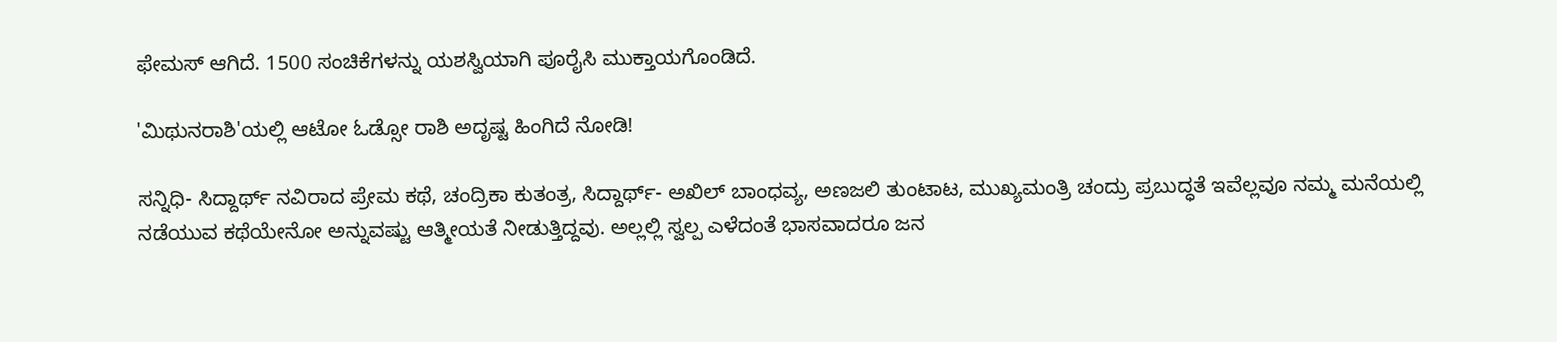ಫೇಮಸ್ ಆಗಿದೆ. 1500 ಸಂಚಿಕೆಗಳನ್ನು ಯಶಸ್ವಿಯಾಗಿ ಪೂರೈಸಿ ಮುಕ್ತಾಯಗೊಂಡಿದೆ.

'ಮಿಥುನರಾಶಿ'ಯಲ್ಲಿ ಆಟೋ ಓಡ್ಸೋ ರಾಶಿ ಅದೃಷ್ಟ ಹಿಂಗಿದೆ ನೋಡಿ!

ಸನ್ನಿಧಿ- ಸಿದ್ದಾರ್ಥ್ ನವಿರಾದ ಪ್ರೇಮ ಕಥೆ, ಚಂದ್ರಿಕಾ ಕುತಂತ್ರ, ಸಿದ್ದಾರ್ಥ್- ಅಖಿಲ್ ಬಾಂಧವ್ಯ, ಅಣಜಲಿ ತುಂಟಾಟ, ಮುಖ್ಯಮಂತ್ರಿ ಚಂದ್ರು ಪ್ರಬುದ್ಧತೆ ಇವೆಲ್ಲವೂ ನಮ್ಮ ಮನೆಯಲ್ಲಿ ನಡೆಯುವ ಕಥೆಯೇನೋ ಅನ್ನುವಷ್ಟು ಆತ್ಮೀಯತೆ ನೀಡುತ್ತಿದ್ದವು. ಅಲ್ಲಲ್ಲಿ ಸ್ವಲ್ಪ ಎಳೆದಂತೆ ಭಾಸವಾದರೂ ಜನ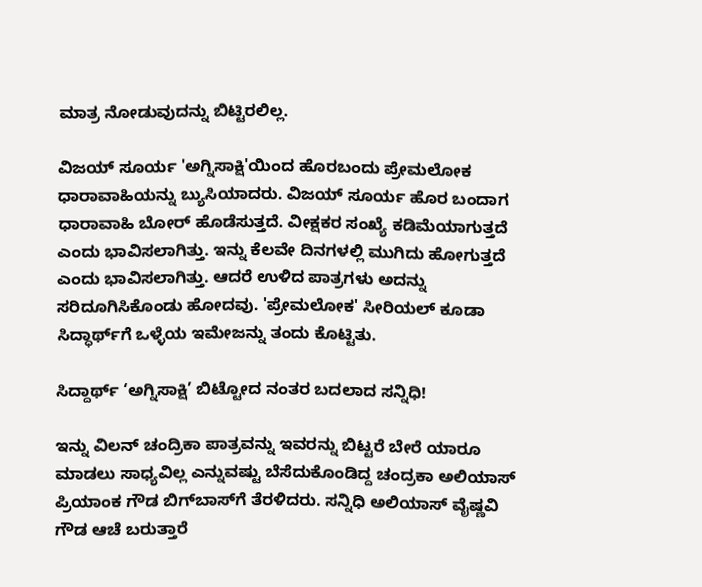ಮಾತ್ರ ನೋಡುವುದನ್ನು ಬಿಟ್ಟಿರಲಿಲ್ಲ.

ವಿಜಯ್ ಸೂರ್ಯ 'ಅಗ್ನಿಸಾಕ್ಷಿ'ಯಿಂದ ಹೊರಬಂದು ಪ್ರೇಮಲೋಕ ಧಾರಾವಾಹಿಯನ್ನು ಬ್ಯುಸಿಯಾದರು. ವಿಜಯ್ ಸೂರ್ಯ ಹೊರ ಬಂದಾಗ ಧಾರಾವಾಹಿ ಬೋರ್ ಹೊಡೆಸುತ್ತದೆ. ವೀಕ್ಷಕರ ಸಂಖ್ಯೆ ಕಡಿಮೆಯಾಗುತ್ತದೆ ಎಂದು ಭಾವಿಸಲಾಗಿತ್ತು. ಇನ್ನು ಕೆಲವೇ ದಿನಗಳಲ್ಲಿ ಮುಗಿದು ಹೋಗುತ್ತದೆ ಎಂದು ಭಾವಿಸಲಾಗಿತ್ತು. ಆದರೆ ಉಳಿದ ಪಾತ್ರಗಳು ಅದನ್ನು ಸರಿದೂಗಿಸಿಕೊಂಡು ಹೋದವು. 'ಪ್ರೇಮಲೋಕ' ಸೀರಿಯಲ್ ಕೂಡಾ ಸಿದ್ಧಾರ್ಥ್‌ಗೆ ಒಳ್ಳೆಯ ಇಮೇಜನ್ನು ತಂದು ಕೊಟ್ಟಿತು.

ಸಿದ್ದಾರ್ಥ್‌ ‘ಅಗ್ನಿಸಾಕ್ಷಿ’ ಬಿಟ್ಟೋದ ನಂತರ ಬದಲಾದ ಸನ್ನಿಧಿ!

ಇನ್ನು ವಿಲನ್ ಚಂದ್ರಿಕಾ ಪಾತ್ರವನ್ನು ಇವರನ್ನು ಬಿಟ್ಟರೆ ಬೇರೆ ಯಾರೂ ಮಾಡಲು ಸಾಧ್ಯವಿಲ್ಲ ಎನ್ನುವಷ್ಟು ಬೆಸೆದುಕೊಂಡಿದ್ದ ಚಂದ್ರಕಾ ಅಲಿಯಾಸ್ ಪ್ರಿಯಾಂಕ ಗೌಡ ಬಿಗ್‌ಬಾಸ್‌ಗೆ ತೆರಳಿದರು. ಸನ್ನಿಧಿ ಅಲಿಯಾಸ್ ವೈಷ್ಣವಿ ಗೌಡ ಆಚೆ ಬರುತ್ತಾರೆ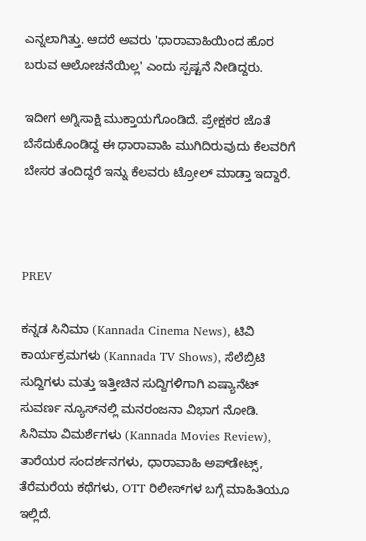ಎನ್ನಲಾಗಿತ್ತು. ಆದರೆ ಅವರು 'ಧಾರಾವಾಹಿಯಿಂದ ಹೊರ ಬರುವ ಆಲೋಚನೆಯಿಲ್ಲ' ಎಂದು ಸ್ಪಷ್ಟನೆ ನೀಡಿದ್ದರು.

ಇದೀಗ ಅಗ್ನಿಸಾಕ್ಷಿ ಮುಕ್ತಾಯಗೊಂಡಿದೆ. ಪ್ರೇಕ್ಷಕರ ಜೊತೆ ಬೆಸೆದುಕೊಂಡಿದ್ದ ಈ ಧಾರಾವಾಹಿ ಮುಗಿದಿರುವುದು ಕೆಲವರಿಗೆ ಬೇಸರ ತಂದಿದ್ದರೆ ಇನ್ನು ಕೆಲವರು ಟ್ರೋಲ್ ಮಾಡ್ತಾ ಇದ್ದಾರೆ.



PREV

ಕನ್ನಡ ಸಿನಿಮಾ (Kannada Cinema News), ಟಿವಿ ಕಾರ್ಯಕ್ರಮಗಳು (Kannada TV Shows), ಸೆಲೆಬ್ರಿಟಿ ಸುದ್ದಿಗಳು ಮತ್ತು ಇತ್ತೀಚಿನ ಸುದ್ದಿಗಳಿಗಾಗಿ ಏಷ್ಯಾನೆಟ್ ಸುವರ್ಣ ನ್ಯೂಸ್‌ನಲ್ಲಿ ಮನರಂಜನಾ ವಿಭಾಗ ನೋಡಿ. ಸಿನಿಮಾ ವಿಮರ್ಶೆಗಳು (Kannada Movies Review), ತಾರೆಯರ ಸಂದರ್ಶನಗಳು, ಧಾರಾವಾಹಿ ಅಪ್‌ಡೇಟ್ಸ್‌, ತೆರೆಮರೆಯ ಕಥೆಗಳು, OTT ರಿಲೀಸ್‌ಗಳ ಬಗ್ಗೆ ಮಾಹಿತಿಯೂ ಇಲ್ಲಿದೆ.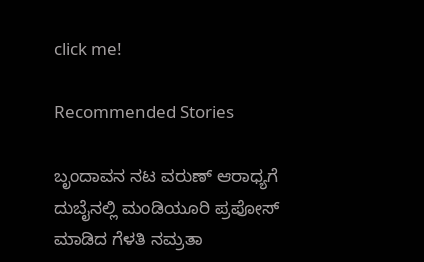click me!

Recommended Stories

ಬೃಂದಾವನ ನಟ ವರುಣ್‌ ಆರಾಧ್ಯಗೆ ದುಬೈನಲ್ಲಿ ಮಂಡಿಯೂರಿ ಪ್ರಪೋಸ್‌ ಮಾಡಿದ ಗೆಳತಿ ನಮ್ರತಾ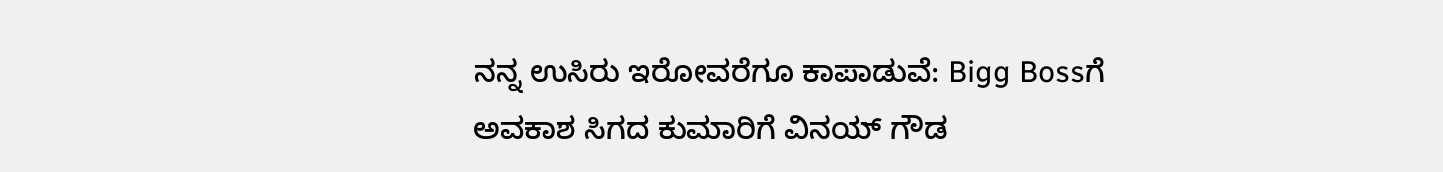ನನ್ನ ಉಸಿರು ಇರೋವರೆಗೂ ಕಾಪಾಡುವೆ: Bigg Bossಗೆ ಅವಕಾಶ ಸಿಗದ ಕುಮಾರಿಗೆ ವಿನಯ್ ಗೌಡ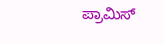ಪ್ರಾಮಿಸ್